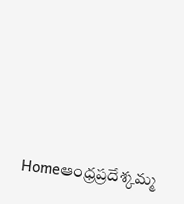Homeఆంధ్రప్రదేశ్కమ్మ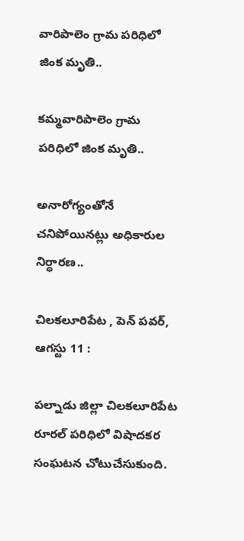వారిపాలెం గ్రామ పరిధిలో జింక మృతి..

కమ్మవారిపాలెం గ్రామ పరిధిలో జింక మృతి..

అనారోగ్యంతోనే చనిపోయినట్లు అధికారుల నిర్ధారణ..

చిలకలూరిపేట , పెన్ పవర్, ఆగస్టు 11 :

పల్నాడు జిల్లా చిలకలూరిపేట రూరల్ పరిధిలో విషాదకర సంఘటన చోటుచేసుకుంది.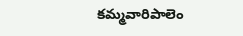కమ్మవారిపాలెం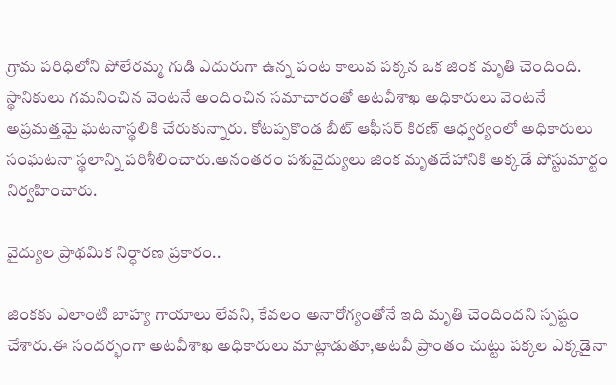గ్రామ పరిధిలోని పోలేరమ్మ గుడి ఎదురుగా ఉన్న పంట కాలువ పక్కన ఒక జింక మృతి చెందింది. స్థానికులు గమనించిన వెంటనే అందించిన సమాచారంతో అటవీశాఖ అధికారులు వెంటనే అప్రమత్తమై ఘటనాస్థలికి చేరుకున్నారు. కోటప్పకొండ బీట్ ఆఫీసర్ కిరణ్ ఆధ్వర్యంలో అధికారులు సంఘటనా స్థలాన్ని పరిశీలించారు.అనంతరం పశువైద్యులు జింక మృతదేహానికి అక్కడే పోస్టుమార్టం నిర్వహించారు.

వైద్యుల ప్రాథమిక నిర్ధారణ ప్రకారం..

జింకకు ఎలాంటి బాహ్య గాయాలు లేవని, కేవలం అనారోగ్యంతోనే ఇది మృతి చెందిందని స్పష్టం చేశారు.ఈ సందర్భంగా అటవీశాఖ అధికారులు మాట్లాడుతూ,అటవీ ప్రాంతం చుట్టు పక్కల ఎక్కడైనా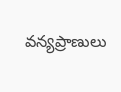వన్యప్రాణులు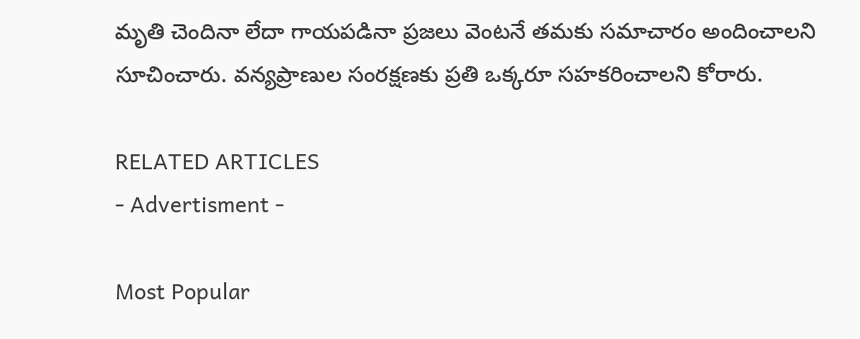మృతి చెందినా లేదా గాయపడినా ప్రజలు వెంటనే తమకు సమాచారం అందించాలని సూచించారు. వన్యప్రాణుల సంరక్షణకు ప్రతి ఒక్కరూ సహకరించాలని కోరారు.

RELATED ARTICLES
- Advertisment -

Most Popular